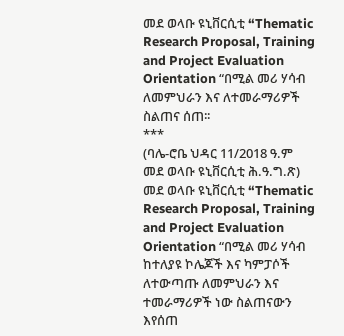መደ ወላቡ ዩኒቨርሲቲ “Thematic Research Proposal, Training and Project Evaluation Orientation “በሚል መሪ ሃሳብ ለመምህራን እና ለተመራማሪዎች ስልጠና ሰጠ፡፡
***
(ባሌ-ሮቤ ህዳር 11/2018 ዓ.ም መደ ወላቡ ዩኒቨርሲቲ ሕ.ዓ.ግ.ጽ)
መደ ወላቡ ዩኒቨርሲቲ “Thematic Research Proposal, Training and Project Evaluation Orientation “በሚል መሪ ሃሳብ ከተለያዩ ኮሌጆች እና ካምፓሶች ለተውጣጡ ለመምህራን እና ተመራማሪዎች ነው ስልጠናውን እየሰጠ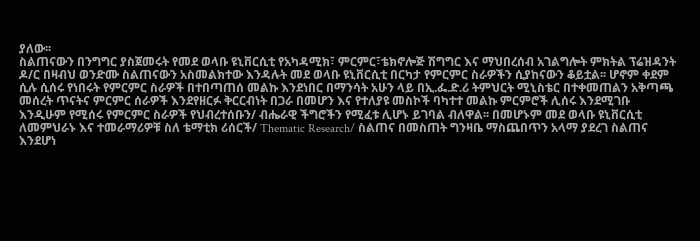ያለው፡፡
ስልጠናውን በንግግር ያስጀመሩት የመደ ወላቡ ዩኒቨርሲቲ የአካዳሚክ፣ ምርምር፣ቴክኖሎጅ ሽግግር እና ማህበረሰብ አገልግሎት ምክትል ፕሬዝዳንት ዶ/ር በዛብህ ወንድሙ ስልጠናውን አስመልክተው እንዳሉት መደ ወላቡ ዩኒቨርሲቲ በርካታ የምርምር ስራዎችን ሲያከናውን ቆይቷል፡፡ ሆኖም ቀደም ሲሉ ሲሰሩ የነበሩት የምርምር ስራዎች በተበጣጠሰ መልኩ እንደነበር በማንሳት አሁን ላይ በኢ.ፌ.ድ.ሪ ትምህርት ሚኒስቴር በተቀመጠልን አቅጣጫ መሰረት ጥናትና ምርምር ሰራዎች እንደየዘርፉ ቅርርብነት በጋራ በመሆን እና የተለያዩ መስኮች ባካተተ መልኩ ምርምሮች ሊሰሩ እንደሚገቡ እንዲሁም የሚሰሩ የምርምር ስራዎች የህብረተሰቡን/ ብሔራዊ ችግሮችን የሚፈቱ ሊሆኑ ይገባል ብለዋል፡፡ በመሆኑም መደ ወላቡ ዩኒቨርሲቲ ለመምህራኑ እና ተመራማሪዎቹ ስለ ቴማቲክ ሪሰርች/ Thematic Research/ ስልጠና በመስጠት ግንዛቤ ማስጨበጥን አላማ ያደረገ ስልጠና እንደሆነ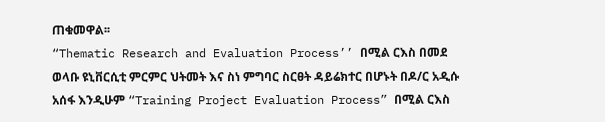ጠቁመዋል፡፡
“Thematic Research and Evaluation Process’’ በሚል ርእስ በመደ ወላቡ ዩኒቨርሲቲ ምርምር ህትመት እና ስነ ምግባር ስርፀት ዳይሬክተር በሆኑት በዶ/ር አዲሱ አሰፋ እንዲሁም “Training Project Evaluation Process” በሚል ርእስ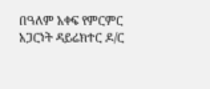በዓለም አቀፍ የምርምር አጋርነት ዳይሬክተር ዶ/ር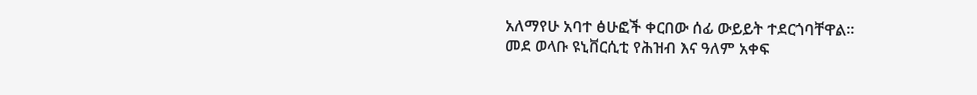አለማየሁ አባተ ፅሁፎች ቀርበው ሰፊ ውይይት ተደርጎባቸዋል፡፡
መደ ወላቡ ዩኒቨርሲቲ የሕዝብ እና ዓለም አቀፍ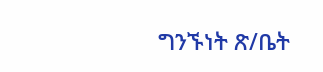ግንኙነት ጽ/ቤት